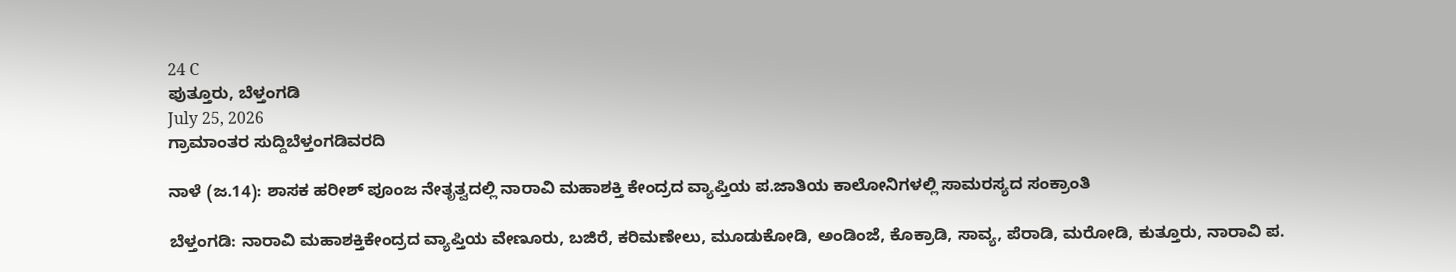24 C
ಪುತ್ತೂರು, ಬೆಳ್ತಂಗಡಿ
July 25, 2026
ಗ್ರಾಮಾಂತರ ಸುದ್ದಿಬೆಳ್ತಂಗಡಿವರದಿ

ನಾಳೆ (ಜ.14): ಶಾಸಕ ಹರೀಶ್ ಪೂಂಜ ನೇತೃತ್ವದಲ್ಲಿ ನಾರಾವಿ ಮಹಾಶಕ್ತಿ ಕೇಂದ್ರದ ವ್ಯಾಪ್ತಿಯ ಪ.ಜಾತಿಯ ಕಾಲೋನಿಗಳಲ್ಲಿ ಸಾಮರಸ್ಯದ ಸಂಕ್ರಾಂತಿ

ಬೆಳ್ತಂಗಡಿ: ನಾರಾವಿ ಮಹಾಶಕ್ತಿಕೇಂದ್ರದ ವ್ಯಾಪ್ತಿಯ ವೇಣೂರು, ಬಜಿರೆ, ಕರಿಮಣೇಲು, ಮೂಡುಕೋಡಿ, ಅಂಡಿಂಜೆ, ಕೊಕ್ರಾಡಿ, ಸಾವ್ಯ, ಪೆರಾಡಿ, ಮರೋಡಿ, ಕುತ್ತೂರು, ನಾರಾವಿ ಪ.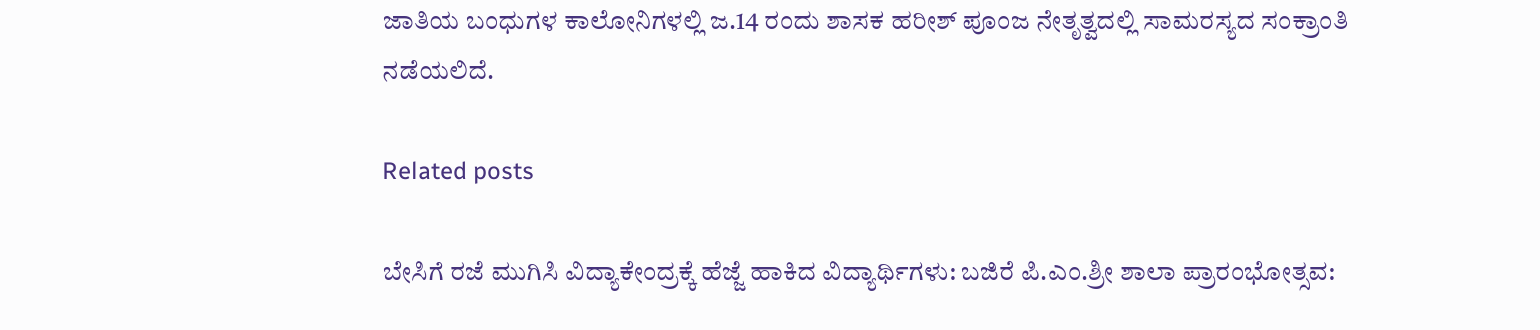ಜಾತಿಯ ಬಂಧುಗಳ ಕಾಲೋನಿಗಳಲ್ಲಿ ಜ.14 ರಂದು ಶಾಸಕ ಹರೀಶ್ ಪೂಂಜ ನೇತೃತ್ವದಲ್ಲಿ ಸಾಮರಸ್ಯದ ಸಂಕ್ರಾಂತಿ ನಡೆಯಲಿದೆ.

Related posts

ಬೇಸಿಗೆ ರಜೆ ಮುಗಿಸಿ ವಿದ್ಯಾಕೇಂದ್ರಕ್ಕೆ ಹೆಜ್ಜೆ ಹಾಕಿದ ವಿದ್ಯಾರ್ಥಿಗಳು: ಬಜಿರೆ ಪಿ.ಎಂ.ಶ್ರೀ ಶಾಲಾ ಪ್ರಾರಂಭೋತ್ಸವ: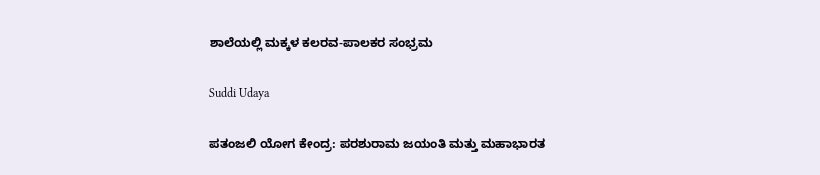ಶಾಲೆಯಲ್ಲಿ ಮಕ್ಕಳ ಕಲರವ-ಪಾಲಕರ ಸಂಭ್ರಮ

Suddi Udaya

ಪತಂಜಲಿ ಯೋಗ ಕೇಂದ್ರ: ಪರಶುರಾಮ ಜಯಂತಿ ಮತ್ತು ಮಹಾಭಾರತ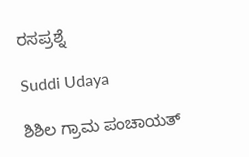ರಸಪ್ರಶ್ನೆ

Suddi Udaya

ಶಿಶಿಲ ಗ್ರಾಮ ಪಂಚಾಯತ್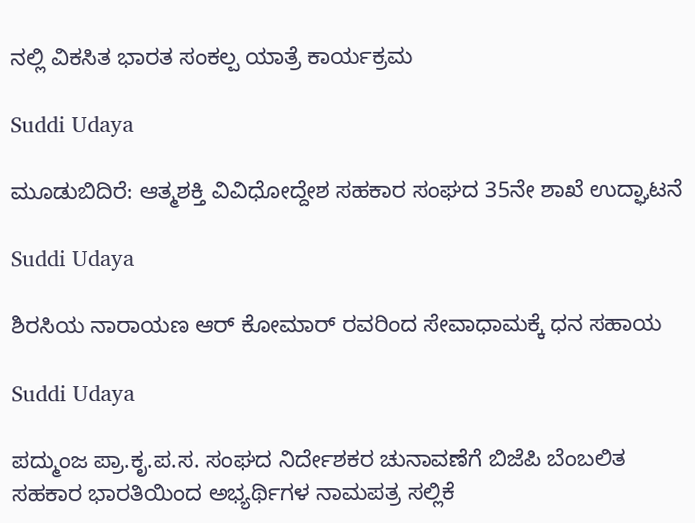ನಲ್ಲಿ ವಿಕಸಿತ ಭಾರತ ಸಂಕಲ್ಪ ಯಾತ್ರೆ ಕಾರ್ಯಕ್ರಮ

Suddi Udaya

ಮೂಡುಬಿದಿರೆ: ಆತ್ಮಶಕ್ತಿ ವಿವಿಧೋದ್ದೇಶ ಸಹಕಾರ ಸಂಘದ 35ನೇ ಶಾಖೆ ಉದ್ಘಾಟನೆ

Suddi Udaya

ಶಿರಸಿಯ ನಾರಾಯಣ ಆರ್ ಕೋಮಾರ್ ರವರಿಂದ ಸೇವಾಧಾಮಕ್ಕೆ ಧನ ಸಹಾಯ

Suddi Udaya

ಪದ್ಮುಂಜ ಪ್ರಾ.ಕೃ.ಪ.ಸ. ಸಂಘದ ನಿರ್ದೇಶಕರ ಚುನಾವಣೆಗೆ ಬಿಜೆಪಿ ಬೆಂಬಲಿತ ಸಹಕಾರ ಭಾರತಿಯಿಂದ ಅಭ್ಯರ್ಥಿಗಳ ನಾಮಪತ್ರ ಸಲ್ಲಿಕೆ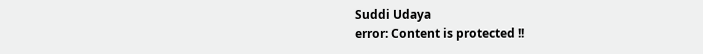Suddi Udaya
error: Content is protected !!